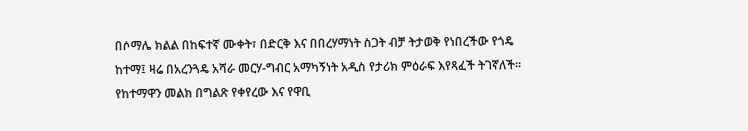በሶማሌ ክልል በከፍተኛ ሙቀት፣ በድርቅ እና በበረሃማነት ስጋት ብቻ ትታወቅ የነበረችው የጎዴ ከተማ፤ ዛሬ በአረንጓዴ አሻራ መርሃ-ግብር አማካኝነት አዲስ የታሪክ ምዕራፍ እየጻፈች ትገኛለች።
የከተማዋን መልክ በግልጽ የቀየረው እና የዋቢ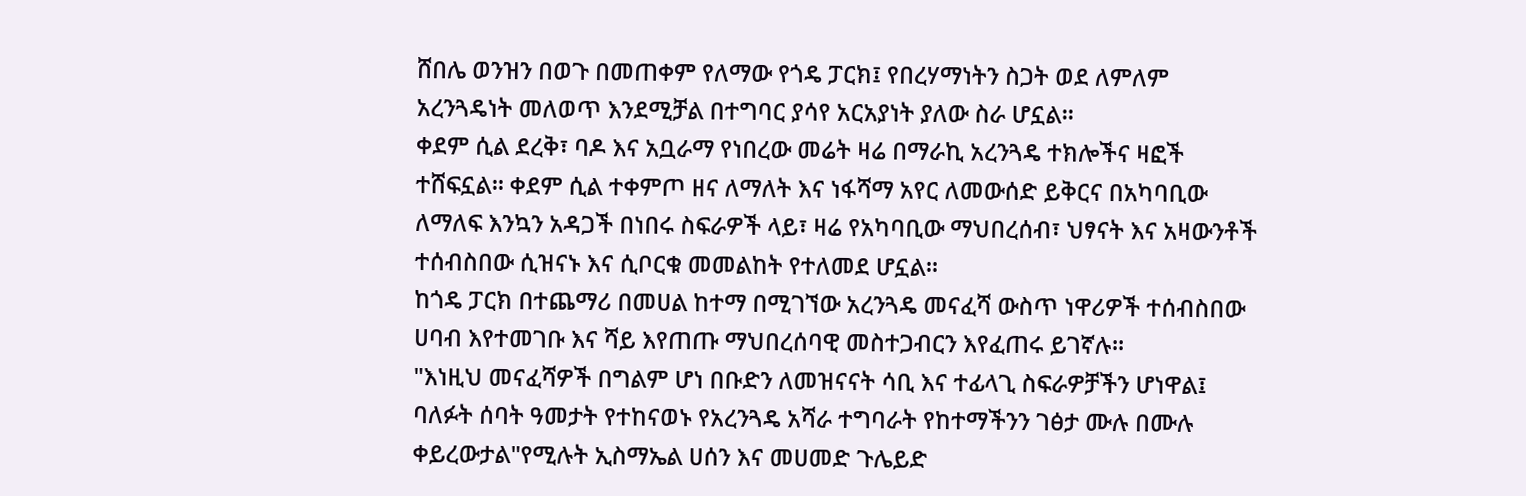ሸበሌ ወንዝን በወጉ በመጠቀም የለማው የጎዴ ፓርክ፤ የበረሃማነትን ስጋት ወደ ለምለም አረንጓዴነት መለወጥ እንደሚቻል በተግባር ያሳየ አርአያነት ያለው ስራ ሆኗል።
ቀደም ሲል ደረቅ፣ ባዶ እና አቧራማ የነበረው መሬት ዛሬ በማራኪ አረንጓዴ ተክሎችና ዛፎች ተሸፍኗል። ቀደም ሲል ተቀምጦ ዘና ለማለት እና ነፋሻማ አየር ለመውሰድ ይቅርና በአካባቢው ለማለፍ እንኳን አዳጋች በነበሩ ስፍራዎች ላይ፣ ዛሬ የአካባቢው ማህበረሰብ፣ ህፃናት እና አዛውንቶች ተሰብስበው ሲዝናኑ እና ሲቦርቁ መመልከት የተለመደ ሆኗል።
ከጎዴ ፓርክ በተጨማሪ በመሀል ከተማ በሚገኘው አረንጓዴ መናፈሻ ውስጥ ነዋሪዎች ተሰብስበው ሀባብ እየተመገቡ እና ሻይ እየጠጡ ማህበረሰባዊ መስተጋብርን እየፈጠሩ ይገኛሉ።
"እነዚህ መናፈሻዎች በግልም ሆነ በቡድን ለመዝናናት ሳቢ እና ተፊላጊ ስፍራዎቻችን ሆነዋል፤ ባለፉት ሰባት ዓመታት የተከናወኑ የአረንጓዴ አሻራ ተግባራት የከተማችንን ገፅታ ሙሉ በሙሉ ቀይረውታል"የሚሉት ኢስማኤል ሀሰን እና መሀመድ ጉሌይድ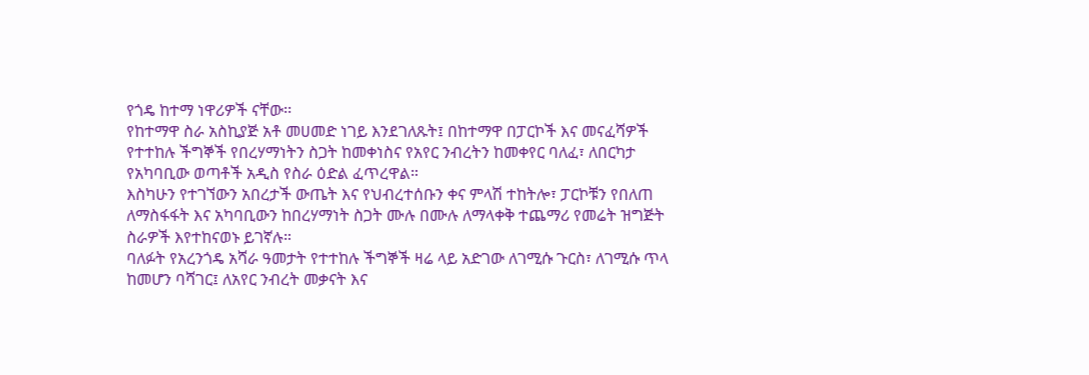የጎዴ ከተማ ነዋሪዎች ናቸው፡፡
የከተማዋ ስራ አስኪያጅ አቶ መሀመድ ነገይ እንደገለጹት፤ በከተማዋ በፓርኮች እና መናፈሻዎች የተተከሉ ችግኞች የበረሃማነትን ስጋት ከመቀነስና የአየር ንብረትን ከመቀየር ባለፈ፣ ለበርካታ የአካባቢው ወጣቶች አዲስ የስራ ዕድል ፈጥረዋል።
እስካሁን የተገኘውን አበረታች ውጤት እና የህብረተሰቡን ቀና ምላሽ ተከትሎ፣ ፓርኮቹን የበለጠ ለማስፋፋት እና አካባቢውን ከበረሃማነት ስጋት ሙሉ በሙሉ ለማላቀቅ ተጨማሪ የመሬት ዝግጅት ስራዎች እየተከናወኑ ይገኛሉ።
ባለፉት የአረንጎዴ አሻራ ዓመታት የተተከሉ ችግኞች ዛሬ ላይ አድገው ለገሚሱ ጉርስ፣ ለገሚሱ ጥላ ከመሆን ባሻገር፤ ለአየር ንብረት መቃናት እና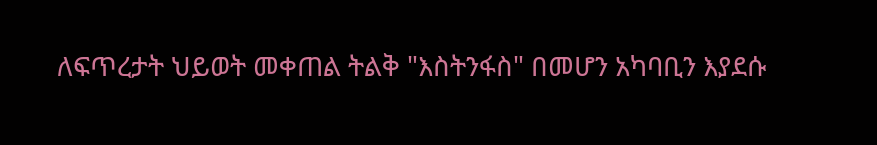ለፍጥረታት ህይወት መቀጠል ትልቅ "እስትንፋስ" በመሆን አካባቢን እያደሱ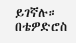ይገኛሉ።
በቴዎድሮስ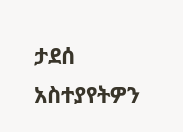ታደሰ
አስተያየትዎን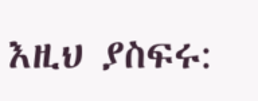እዚህ ያስፍሩ: